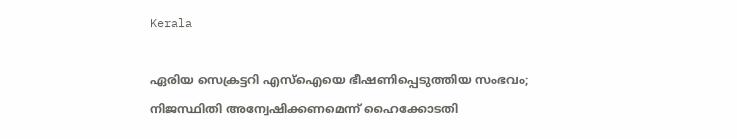Kerala

ഏരിയ സെക്രട്ടറി എസ്‌ഐയെ ഭീഷണിപ്പെടുത്തിയ സംഭവം; നിജസ്ഥിതി അന്വേഷിക്കണമെന്ന് ഹൈക്കോടതി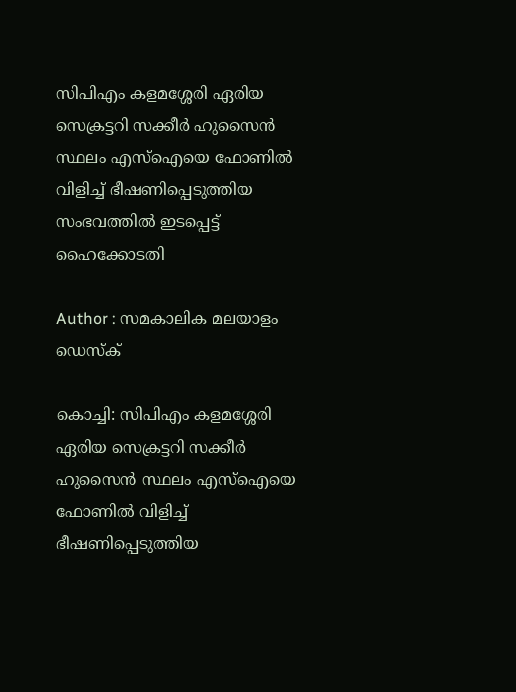സിപിഎം കളമശ്ശേരി ഏരിയ സെക്രട്ടറി സക്കീര്‍ ഹുസൈന്‍ സ്ഥലം എസ്‌ഐയെ ഫോണില്‍ വിളിച്ച് ഭീഷണിപ്പെടുത്തിയ സംഭവത്തില്‍ ഇടപ്പെട്ട് ഹൈക്കോടതി

Author : സമകാലിക മലയാളം ഡെസ്ക്

കൊച്ചി: സിപിഎം കളമശ്ശേരി ഏരിയ സെക്രട്ടറി സക്കീര്‍ ഹുസൈന്‍ സ്ഥലം എസ്‌ഐയെ ഫോണില്‍ വിളിച്ച് ഭീഷണിപ്പെടുത്തിയ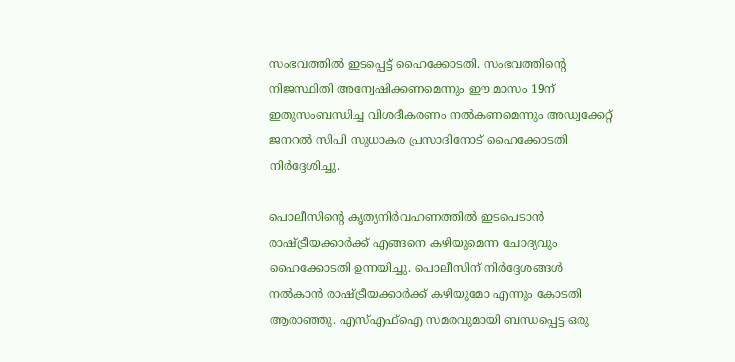സംഭവത്തില്‍ ഇടപ്പെട്ട് ഹൈക്കോടതി. സംഭവത്തിന്റെ നിജസ്ഥിതി അന്വേഷിക്കണമെന്നും ഈ മാസം 19ന് ഇതുസംബന്ധിച്ച വിശദീകരണം നല്‍കണമെന്നും അഡ്വക്കേറ്റ് ജനറല്‍ സിപി സുധാകര പ്രസാദിനോട് ഹൈക്കോടതി നിര്‍ദ്ദേശിച്ചു.

പൊലീസിന്റെ കൃത്യനിര്‍വഹണത്തില്‍ ഇടപെടാന്‍ രാഷ്ട്രീയക്കാര്‍ക്ക് എങ്ങനെ കഴിയുമെന്ന ചോദ്യവും ഹൈക്കോടതി ഉന്നയിച്ചു. പൊലീസിന് നിര്‍ദ്ദേശങ്ങള്‍ നല്‍കാന്‍ രാഷ്ട്രീയക്കാര്‍ക്ക് കഴിയുമോ എന്നും കോടതി ആരാഞ്ഞു. എസ്എഫ്‌ഐ സമരവുമായി ബന്ധപ്പെട്ട ഒരു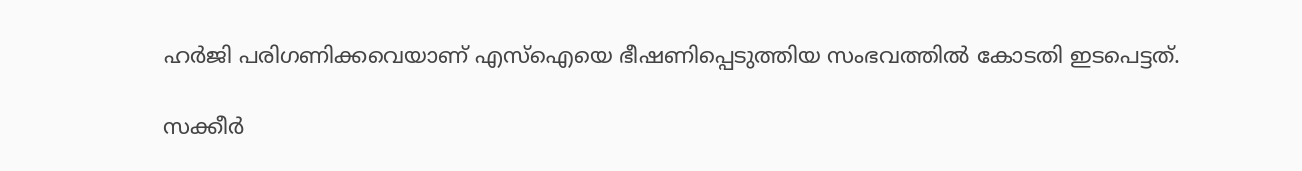ഹര്‍ജി പരിഗണിക്കവെയാണ് എസ്‌ഐയെ ഭീഷണിപ്പെടുത്തിയ സംഭവത്തില്‍ കോടതി ഇടപെട്ടത്.

സക്കീര്‍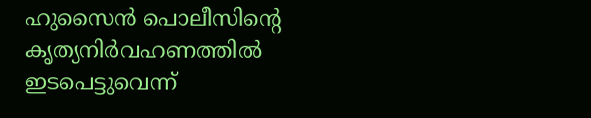ഹുസൈന്‍ പൊലീസിന്റെ കൃത്യനിര്‍വഹണത്തില്‍ ഇടപെട്ടുവെന്ന്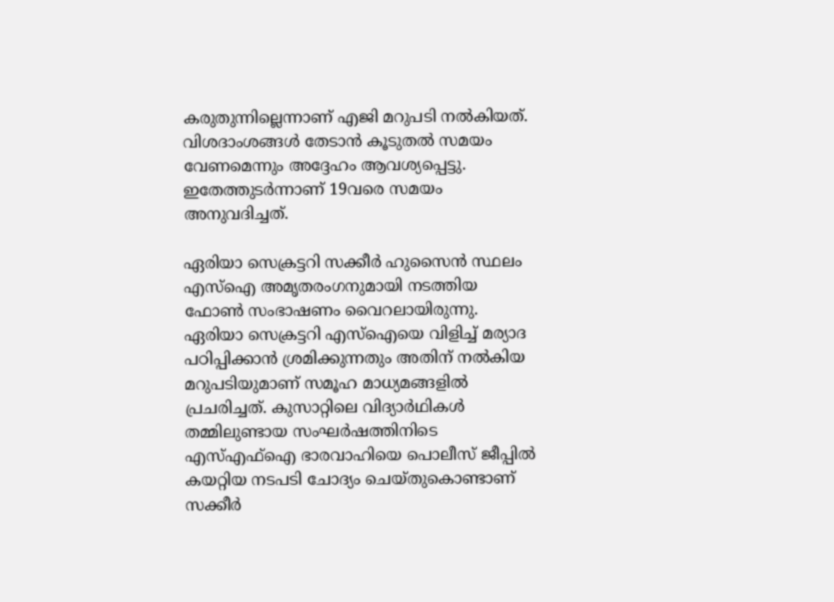കരുതുന്നില്ലെന്നാണ് എജി മറുപടി നല്‍കിയത്. വിശദാംശങ്ങള്‍ തേടാന്‍ കൂടുതല്‍ സമയം വേണമെന്നും അദ്ദേഹം ആവശ്യപ്പെട്ടു. ഇതേത്തുടര്‍ന്നാണ് 19വരെ സമയം അനുവദിച്ചത്.

ഏരിയാ സെക്രട്ടറി സക്കീര്‍ ഹുസൈന്‍ സ്ഥലം എസ്‌ഐ അമൃതരംഗനുമായി നടത്തിയ ഫോണ്‍ സംഭാഷണം വൈറലായിരുന്നു. ഏരിയാ സെക്രട്ടറി എസ്‌ഐയെ വിളിച്ച് മര്യാദ പഠിപ്പിക്കാന്‍ ശ്രമിക്കുന്നതും അതിന് നല്‍കിയ മറുപടിയുമാണ് സമൂഹ മാധ്യമങ്ങളില്‍ പ്രചരിച്ചത്. കുസാറ്റിലെ വിദ്യാര്‍ഥികള്‍ തമ്മിലുണ്ടായ സംഘര്‍ഷത്തിനിടെ എസ്എഫ്‌ഐ ഭാരവാഹിയെ പൊലീസ് ജീപ്പില്‍ കയറ്റിയ നടപടി ചോദ്യം ചെയ്തുകൊണ്ടാണ് സക്കീര്‍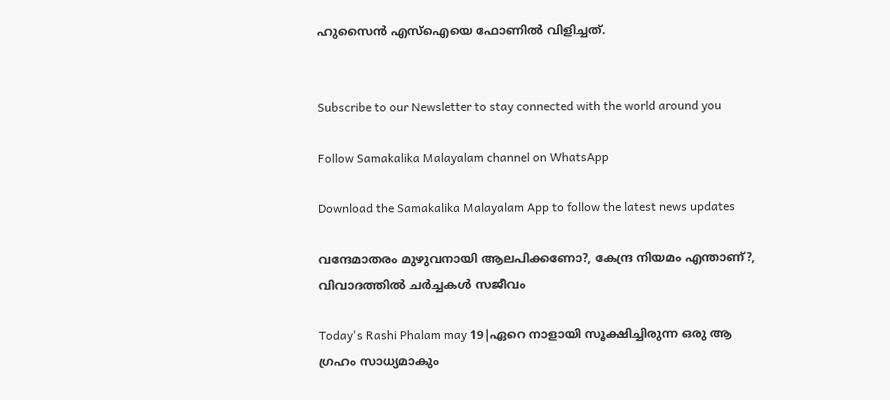ഹുസൈന്‍ എസ്‌ഐയെ ഫോണില്‍ വിളിച്ചത്.


Subscribe to our Newsletter to stay connected with the world around you

Follow Samakalika Malayalam channel on WhatsApp

Download the Samakalika Malayalam App to follow the latest news updates

വന്ദേമാതരം മുഴുവനായി ആലപിക്കണോ?, കേന്ദ്ര നിയമം എന്താണ്?, വിവാദത്തില്‍ ചര്‍ച്ചകള്‍ സജീവം

Today's Rashi Phalam may 19|ഏറെ നാളായി സൂക്ഷിച്ചിരുന്ന ഒരു ആ ഗ്രഹം സാധ്യമാകും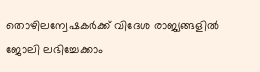തൊഴിലന്വേഷകര്‍ക്ക് വിദേശ രാജ്യങ്ങളില്‍ ജോലി ലഭിച്ചേക്കാം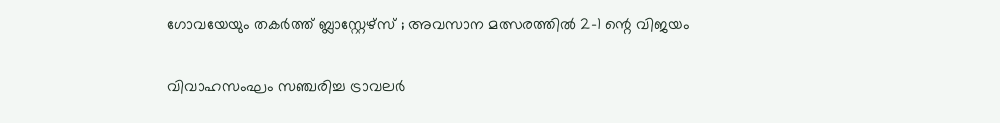ഗോവയേയും തകർത്ത് ബ്ലാസ്റ്റേഴ്സ് ; അവസാന മത്സരത്തിൽ 2-1 ന്റെ വിജയം

വിവാഹസംഘം സഞ്ചരിച്ച ട്രാവലര്‍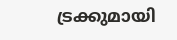ട്രക്കുമായി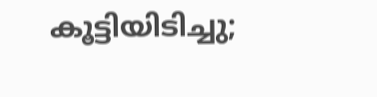കൂട്ടിയിടിച്ചു;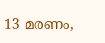13 മരണം,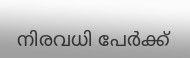നിരവധി പേര്‍ക്ക്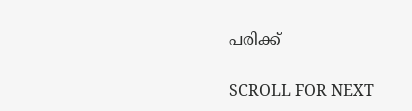പരിക്ക്

SCROLL FOR NEXT